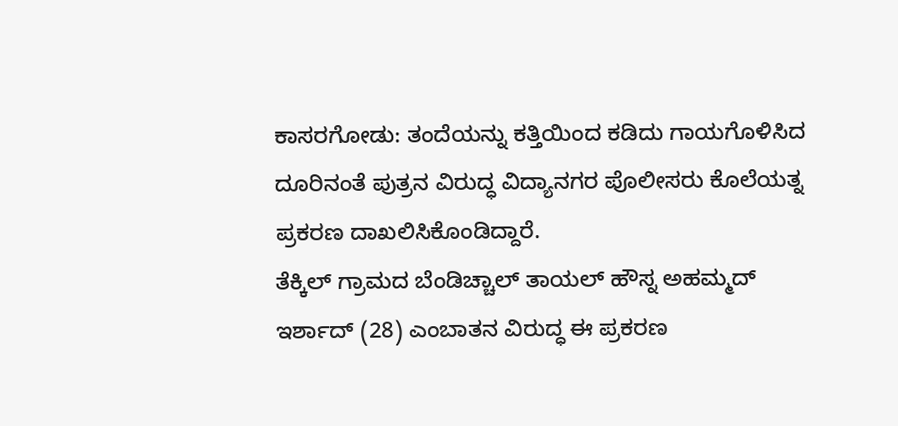ಕಾಸರಗೋಡು: ತಂದೆಯನ್ನು ಕತ್ತಿಯಿಂದ ಕಡಿದು ಗಾಯಗೊಳಿಸಿದ ದೂರಿನಂತೆ ಪುತ್ರನ ವಿರುದ್ಧ ವಿದ್ಯಾನಗರ ಪೊಲೀಸರು ಕೊಲೆಯತ್ನ ಪ್ರಕರಣ ದಾಖಲಿಸಿಕೊಂಡಿದ್ದಾರೆ.
ತೆಕ್ಕಿಲ್ ಗ್ರಾಮದ ಬೆಂಡಿಚ್ಚಾಲ್ ತಾಯಲ್ ಹೌಸ್ನ ಅಹಮ್ಮದ್ ಇರ್ಶಾದ್ (28) ಎಂಬಾತನ ವಿರುದ್ಧ ಈ ಪ್ರಕರಣ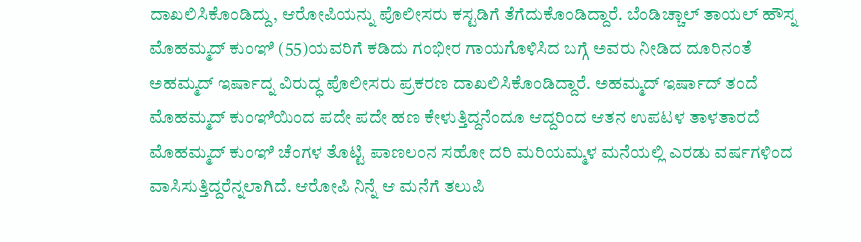ದಾಖಲಿಸಿಕೊಂಡಿದ್ದು, ಆರೋಪಿಯನ್ನು ಪೊಲೀಸರು ಕಸ್ಟಡಿಗೆ ತೆಗೆದುಕೊಂಡಿದ್ದಾರೆ. ಬೆಂಡಿಚ್ಚಾಲ್ ತಾಯಲ್ ಹೌಸ್ನ ಮೊಹಮ್ಮದ್ ಕುಂಞಿ (55)ಯವರಿಗೆ ಕಡಿದು ಗಂಭೀರ ಗಾಯಗೊಳಿಸಿದ ಬಗ್ಗೆ ಅವರು ನೀಡಿದ ದೂರಿನಂತೆ ಅಹಮ್ಮದ್ ಇರ್ಷಾದ್ನ ವಿರುದ್ಧ ಪೊಲೀಸರು ಪ್ರಕರಣ ದಾಖಲಿಸಿಕೊಂಡಿದ್ದಾರೆ. ಅಹಮ್ಮದ್ ಇರ್ಷಾದ್ ತಂದೆ ಮೊಹಮ್ಮದ್ ಕುಂಞಿಯಿಂದ ಪದೇ ಪದೇ ಹಣ ಕೇಳುತ್ತಿದ್ದನೆಂದೂ ಆದ್ದರಿಂದ ಆತನ ಉಪಟಳ ತಾಳತಾರದೆ ಮೊಹಮ್ಮದ್ ಕುಂಞಿ ಚೆಂಗಳ ತೊಟ್ಟಿ ಪಾಣಲಂನ ಸಹೋ ದರಿ ಮರಿಯಮ್ಮಳ ಮನೆಯಲ್ಲಿ ಎರಡು ವರ್ಷಗಳಿಂದ ವಾಸಿಸುತ್ತಿದ್ದರೆನ್ನಲಾಗಿದೆ. ಆರೋಪಿ ನಿನ್ನೆ ಆ ಮನೆಗೆ ತಲುಪಿ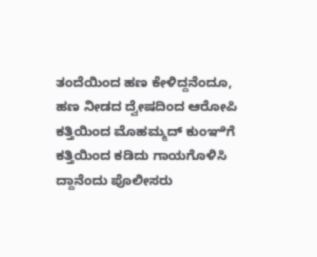ತಂದೆಯಿಂದ ಹಣ ಕೇಳಿದ್ದನೆಂದೂ, ಹಣ ನೀಡದ ದ್ವೇಷದಿಂದ ಆರೋಪಿ ಕತ್ತಿಯಿಂದ ಮೊಹಮ್ಮದ್ ಕುಂಞಿಗೆ ಕತ್ತಿಯಿಂದ ಕಡಿದು ಗಾಯಗೊಳಿಸಿ ದ್ದಾನೆಂದು ಪೊಲೀಸರು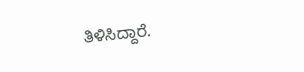ತಿಳಿಸಿದ್ದಾರೆ.